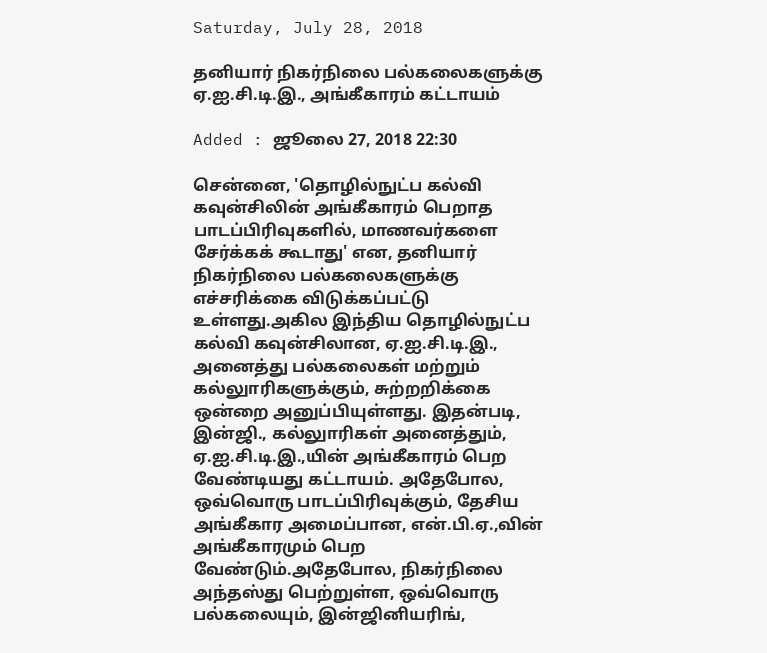Saturday, July 28, 2018

தனியார் நிகர்நிலை பல்கலைகளுக்கு ஏ.ஐ.சி.டி.இ., அங்கீகாரம் கட்டாயம்

Added : ஜூலை 27, 2018 22:30

சென்னை, 'தொழில்நுட்ப கல்வி கவுன்சிலின் அங்கீகாரம் பெறாத பாடப்பிரிவுகளில், மாணவர்களை சேர்க்கக் கூடாது' என, தனியார் நிகர்நிலை பல்கலைகளுக்கு எச்சரிக்கை விடுக்கப்பட்டு உள்ளது.அகில இந்திய தொழில்நுட்ப கல்வி கவுன்சிலான, ஏ.ஐ.சி.டி.இ., அனைத்து பல்கலைகள் மற்றும் கல்லுாரிகளுக்கும், சுற்றறிக்கை ஒன்றை அனுப்பியுள்ளது. இதன்படி, இன்ஜி., கல்லுாரிகள் அனைத்தும், ஏ.ஐ.சி.டி.இ.,யின் அங்கீகாரம் பெற வேண்டியது கட்டாயம். அதேபோல, ஒவ்வொரு பாடப்பிரிவுக்கும், தேசிய அங்கீகார அமைப்பான, என்.பி.ஏ.,வின் அங்கீகாரமும் பெற வேண்டும்.அதேபோல, நிகர்நிலை அந்தஸ்து பெற்றுள்ள, ஒவ்வொரு பல்கலையும், இன்ஜினியரிங்,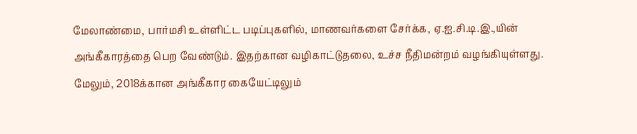மேலாண்மை, பார்மசி உள்ளிட்ட படிப்புகளில், மாணவர்களை சேர்க்க, ஏ.ஐ.சி.டி.இ.,யின் அங்கீகாரத்தை பெற வேண்டும். இதற்கான வழிகாட்டுதலை, உச்ச நீதிமன்றம் வழங்கியுள்ளது. மேலும், 2018க்கான அங்கீகார கையேட்டிலும்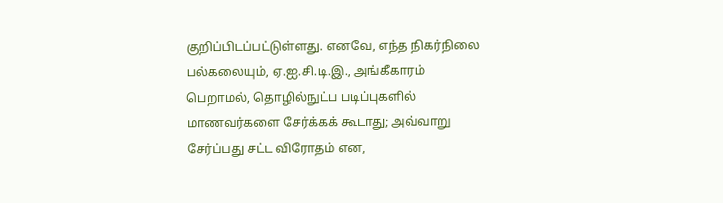குறிப்பிடப்பட்டுள்ளது. எனவே, எந்த நிகர்நிலை பல்கலையும், ஏ.ஐ.சி.டி.இ., அங்கீகாரம் பெறாமல், தொழில்நுட்ப படிப்புகளில் மாணவர்களை சேர்க்கக் கூடாது; அவ்வாறு சேர்ப்பது சட்ட விரோதம் என,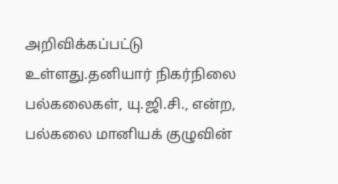அறிவிக்கப்பட்டு உள்ளது.தனியார் நிகர்நிலை பல்கலைகள், யு.ஜி.சி., என்ற, பல்கலை மானியக் குழுவின்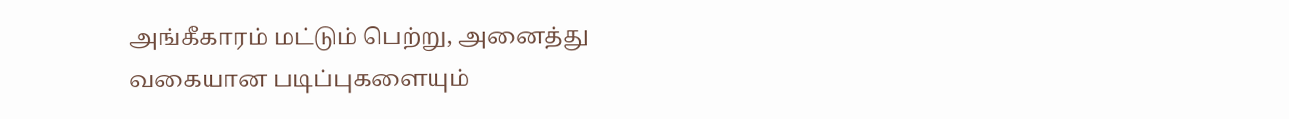அங்கீகாரம் மட்டும் பெற்று, அனைத்து வகையான படிப்புகளையும்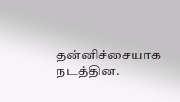தன்னிச்சையாக நடத்தின.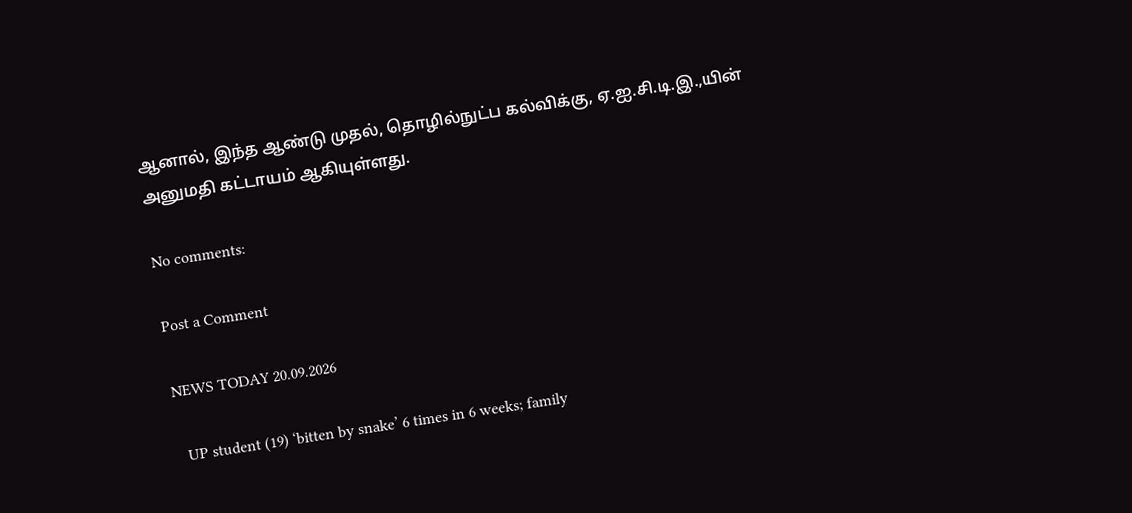ஆனால், இந்த ஆண்டு முதல், தொழில்நுட்ப கல்விக்கு, ஏ.ஐ.சி.டி.இ.,யின் அனுமதி கட்டாயம் ஆகியுள்ளது.

No comments:

Post a Comment

NEWS TODAY 20.09.2026

  UP student (19) ‘bitten by snake’ 6 times in 6 weeks; family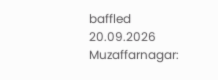baffled  20.09.2026 Muzaffarnagar: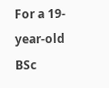For a 19-year-old BSc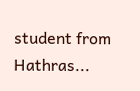student from Hathras...